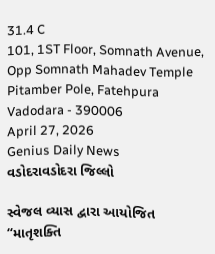31.4 C
101, 1ST Floor, Somnath Avenue, Opp Somnath Mahadev Temple Pitamber Pole, Fatehpura Vadodara - 390006
April 27, 2026
Genius Daily News
વડોદરાવડોદરા જિલ્લો

સ્વેજલ વ્યાસ દ્વારા આયોજિત “માતૃશક્તિ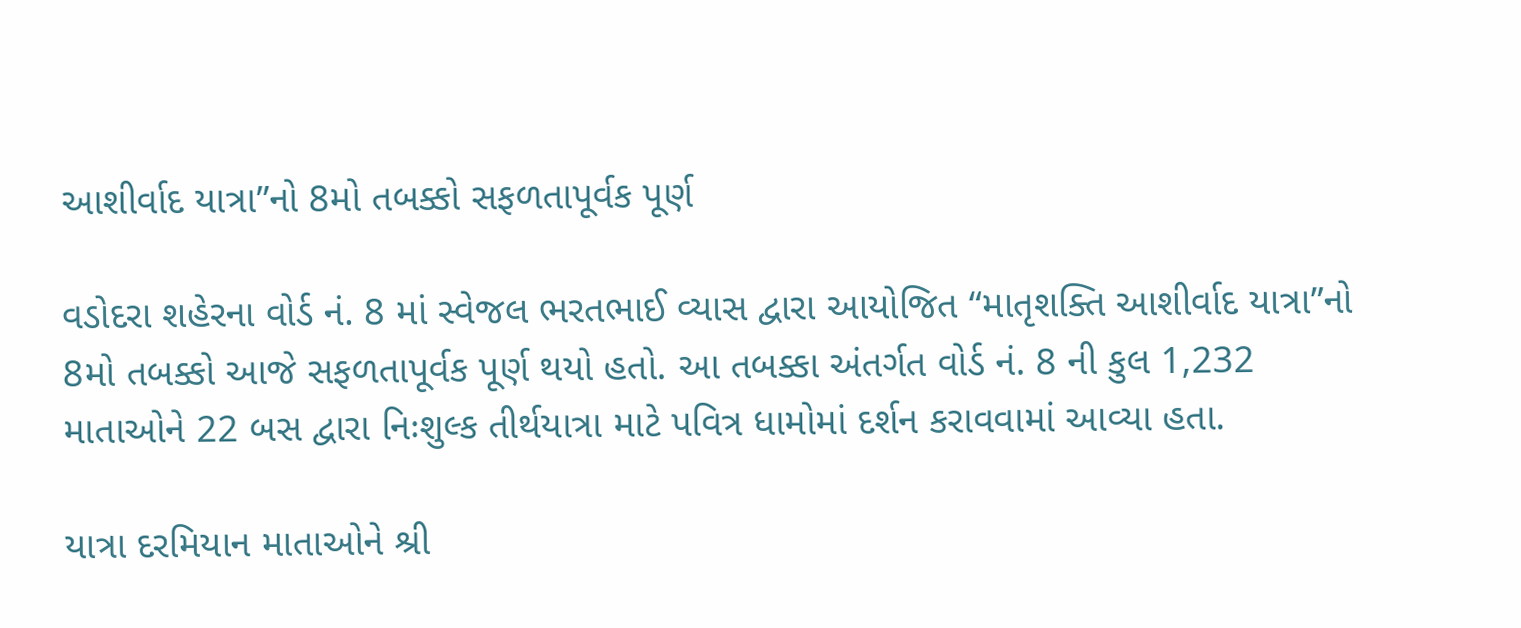આશીર્વાદ યાત્રા”નો 8મો તબક્કો સફળતાપૂર્વક પૂર્ણ

વડોદરા શહેરના વોર્ડ નં. 8 માં સ્વેજલ ભરતભાઈ વ્યાસ દ્વારા આયોજિત “માતૃશક્તિ આશીર્વાદ યાત્રા”નો 8મો તબક્કો આજે સફળતાપૂર્વક પૂર્ણ થયો હતો. આ તબક્કા અંતર્ગત વોર્ડ નં. 8 ની કુલ 1,232 માતાઓને 22 બસ દ્વારા નિઃશુલ્ક તીર્થયાત્રા માટે પવિત્ર ધામોમાં દર્શન કરાવવામાં આવ્યા હતા.

યાત્રા દરમિયાન માતાઓને શ્રી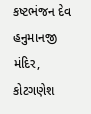કષ્ટભંજન દેવ હનુમાનજી મંદિર, કોટગણેશ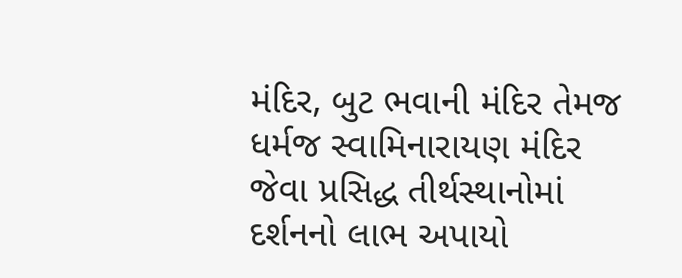મંદિર, બુટ ભવાની મંદિર તેમજ ધર્મજ સ્વામિનારાયણ મંદિર જેવા પ્રસિદ્ધ તીર્થસ્થાનોમાં દર્શનનો લાભ અપાયો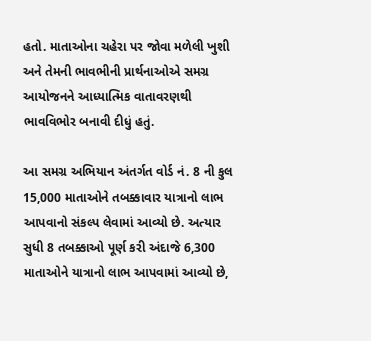હતો. માતાઓના ચહેરા પર જોવા મળેલી ખુશી અને તેમની ભાવભીની પ્રાર્થનાઓએ સમગ્ર આયોજનને આધ્યાત્મિક વાતાવરણથી ભાવવિભોર બનાવી દીધું હતું.

આ સમગ્ર અભિયાન અંતર્ગત વોર્ડ નં. 8 ની કુલ 15,000 માતાઓને તબક્કાવાર યાત્રાનો લાભ આપવાનો સંકલ્પ લેવામાં આવ્યો છે. અત્યાર સુધી 8 તબક્કાઓ પૂર્ણ કરી અંદાજે 6,300 માતાઓને યાત્રાનો લાભ આપવામાં આવ્યો છે,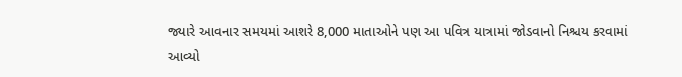જ્યારે આવનાર સમયમાં આશરે 8,000 માતાઓને પણ આ પવિત્ર યાત્રામાં જોડવાનો નિશ્ચય કરવામાં આવ્યો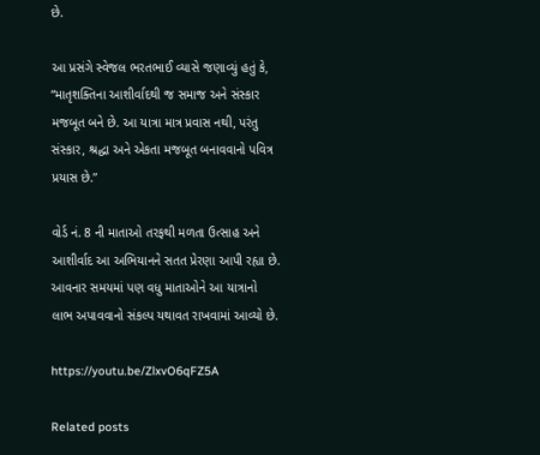છે.

આ પ્રસંગે સ્વેજલ ભરતભાઈ વ્યાસે જણાવ્યું હતું કે,
“માતૃશક્તિના આશીર્વાદથી જ સમાજ અને સંસ્કાર મજબૂત બને છે. આ યાત્રા માત્ર પ્રવાસ નથી, પરંતુ સંસ્કાર, શ્રદ્ધા અને એકતા મજબૂત બનાવવાનો પવિત્ર પ્રયાસ છે.”

વોર્ડ નં. 8 ની માતાઓ તરફથી મળતા ઉત્સાહ અને આશીર્વાદ આ અભિયાનને સતત પ્રેરણા આપી રહ્યા છે. આવનાર સમયમાં પણ વધુ માતાઓને આ યાત્રાનો લાભ અપાવવાનો સંકલ્પ યથાવત રાખવામાં આવ્યો છે.

https://youtu.be/ZlxvO6qFZ5A

Related posts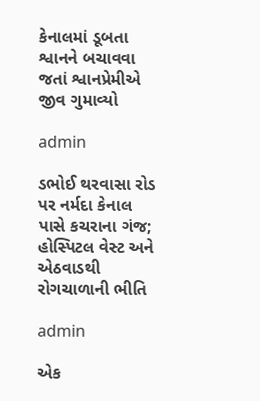કેનાલમાં ડૂબતા શ્વાનને બચાવવા જતાં શ્વાનપ્રેમીએ જીવ ગુમાવ્યો

admin

ડભોઈ થરવાસા રોડ પર નર્મદા કેનાલ પાસે કચરાના ગંજ; હોસ્પિટલ વેસ્ટ અને એઠવાડથી રોગચાળાની ભીતિ

admin

એક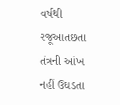વર્ષથી રજૂઆતછતા તંત્રની આંખ નહીં ઉઘડતા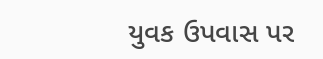યુવક ઉપવાસ પર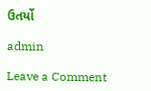ઉતર્યો

admin

Leave a Comment